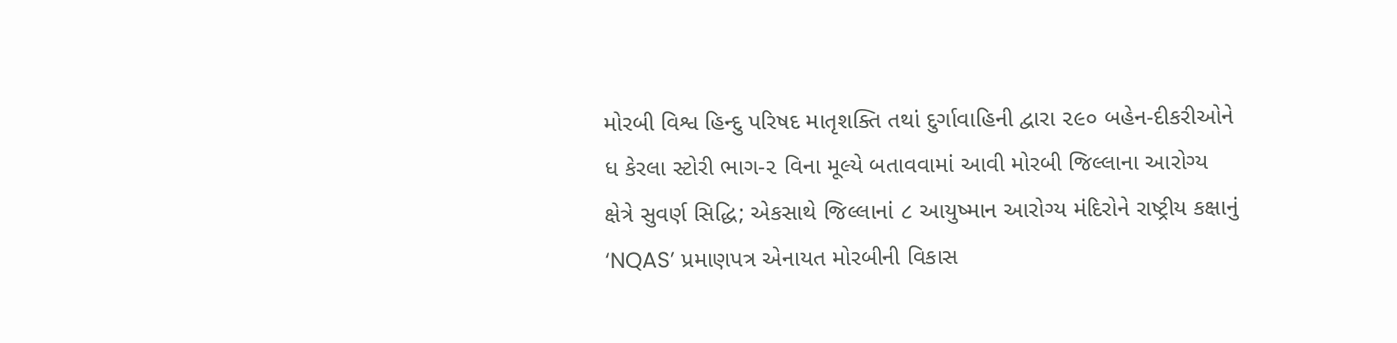મોરબી વિશ્વ હિન્દુ પરિષદ માતૃશક્તિ તથાં દુર્ગાવાહિની દ્વારા ૨૯૦ બહેન-દીકરીઓને ધ કેરલા સ્ટોરી ભાગ-૨ વિના મૂલ્યે બતાવવામાં આવી મોરબી જિલ્લાના આરોગ્ય ક્ષેત્રે સુવર્ણ સિદ્ધિ; એકસાથે જિલ્લાનાં ૮ આયુષ્માન આરોગ્ય મંદિરોને રાષ્ટ્રીય કક્ષાનું ‘NQAS’ પ્રમાણપત્ર એનાયત મોરબીની વિકાસ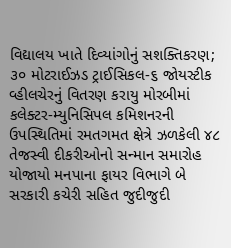વિદ્યાલય ખાતે દિવ્યાંગોનું સશક્તિકરણ; ૩૦ મોટરાઈઝડ ટ્રાઈસિકલ-૬ જોયસ્ટીક વ્હીલચેરનું વિતરણ કરાયુ મોરબીમાં કલેક્ટર-મ્યુનિસિપલ કમિશનરની ઉપસ્થિતિમાં રમતગમત ક્ષેત્રે ઝળકેલી ૪૮ તેજસ્વી દીકરીઓનો સન્માન સમારોહ યોજાયો મનપાના ફાયર વિભાગે બે સરકારી કચેરી સહિત જુદીજુદી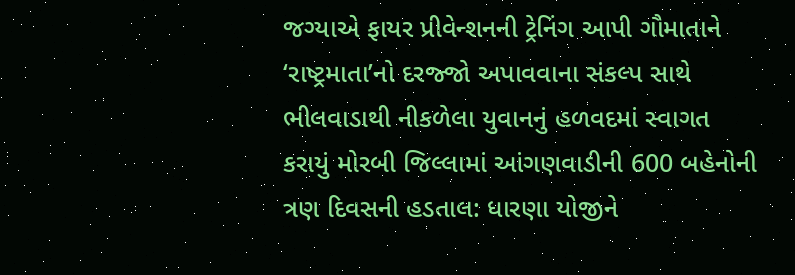જગ્યાએ ફાયર પ્રીવેન્શનની ટ્રેનિંગ આપી ગૌમાતાને ‘રાષ્ટ્રમાતા’નો દરજ્જો અપાવવાના સંકલ્પ સાથે ભીલવાડાથી નીકળેલા યુવાનનું હળવદમાં સ્વાગત કરાયું મોરબી જિલ્લામાં આંગણવાડીની 600 બહેનોની ત્રણ દિવસની હડતાલ: ધારણા યોજીને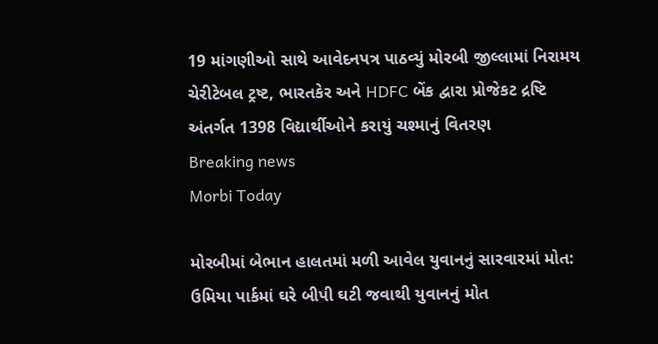19 માંગણીઓ સાથે આવેદનપત્ર પાઠવ્યું મોરબી જીલ્લામાં નિરામય ચેરીટેબલ ટ્રષ્ટ, ભારતકેર અને HDFC બેંક દ્વારા પ્રોજેકટ દ્રષ્ટિ અંતર્ગત 1398 વિદ્યાર્થીઓને કરાયું ચશ્માનું વિતરણ
Breaking news
Morbi Today

મોરબીમાં બેભાન હાલતમાં મળી આવેલ યુવાનનું સારવારમાં મોત: ઉમિયા પાર્કમાં ઘરે બીપી ઘટી જવાથી યુવાનનું મોત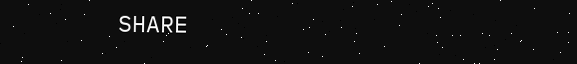SHARE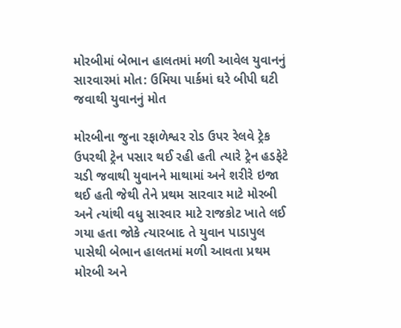મોરબીમાં બેભાન હાલતમાં મળી આવેલ યુવાનનું સારવારમાં મોત: ઉમિયા પાર્કમાં ઘરે બીપી ઘટી જવાથી યુવાનનું મોત

મોરબીના જુના રફાળેશ્વર રોડ ઉપર રેલવે ટ્રેક ઉપરથી ટ્રેન પસાર થઈ રહી હતી ત્યારે ટ્રેન હડફેટે ચડી જવાથી યુવાનને માથામાં અને શરીરે ઇજા થઈ હતી જેથી તેને પ્રથમ સારવાર માટે મોરબી અને ત્યાંથી વધુ સારવાર માટે રાજકોટ ખાતે લઈ ગયા હતા જોકે ત્યારબાદ તે યુવાન પાડાપુલ પાસેથી બેભાન હાલતમાં મળી આવતા પ્રથમ મોરબી અને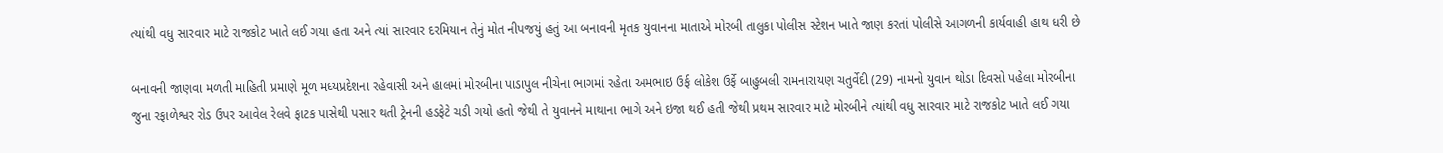ત્યાંથી વધુ સારવાર માટે રાજકોટ ખાતે લઈ ગયા હતા અને ત્યાં સારવાર દરમિયાન તેનું મોત નીપજયું હતું આ બનાવની મૃતક યુવાનના માતાએ મોરબી તાલુકા પોલીસ સ્ટેશન ખાતે જાણ કરતાં પોલીસે આગળની કાર્યવાહી હાથ ધરી છે

બનાવની જાણવા મળતી માહિતી પ્રમાણે મૂળ મધ્યપ્રદેશના રહેવાસી અને હાલમાં મોરબીના પાડાપુલ નીચેના ભાગમાં રહેતા અમભાઇ ઉર્ફ લોકેશ ઉર્ફે બાહુબલી રામનારાયણ ચતુર્વેદી (29) નામનો યુવાન થોડા દિવસો પહેલા મોરબીના જુના રફાળેશ્વર રોડ ઉપર આવેલ રેલવે ફાટક પાસેથી પસાર થતી ટ્રેનની હડફેટે ચડી ગયો હતો જેથી તે યુવાનને માથાના ભાગે અને ઇજા થઈ હતી જેથી પ્રથમ સારવાર માટે મોરબીને ત્યાંથી વધુ સારવાર માટે રાજકોટ ખાતે લઈ ગયા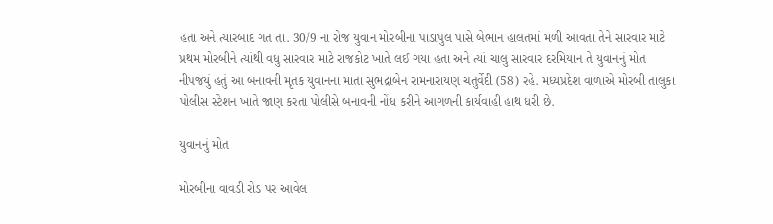હતા અને ત્યારબાદ ગત તા. 30/9 ના રોજ યુવાન મોરબીના પાડાપુલ પાસે બેભાન હાલતમાં મળી આવતા તેને સારવાર માટે પ્રથમ મોરબીને ત્યાંથી વધુ સારવાર માટે રાજકોટ ખાતે લઈ ગયા હતા અને ત્યાં ચાલુ સારવાર દરમિયાન તે યુવાનનું મોત નીપજયું હતું આ બનાવની મૃતક યુવાનના માતા સુભદ્રાબેન રામનારાયણ ચતુર્વેદી (58) રહે. મધ્યપ્રદેશ વાળાએ મોરબી તાલુકા પોલીસ સ્ટેશન ખાતે જાણ કરતા પોલીસે બનાવની નોંધ કરીને આગળની કાર્યવાહી હાથ ધરી છે.

યુવાનનું મોત

મોરબીના વાવડી રોડ પર આવેલ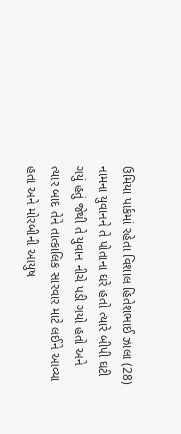ઉમિયા પાર્કમાં રહેતા વિશાલ હિતેશભાઈ ઝાલા (28) નામના યુવાનને તે પોતાના ઘરે હતો ત્યારે બીપી ઘટી ગયું હતું જેથી તે યુવાન નીચે પડી ગયો હતો અને ત્યાર બાદ તેને તાત્કાલિક સારવાર માટે લઈને આવ્યા હતા અને મોરબીની આયુષ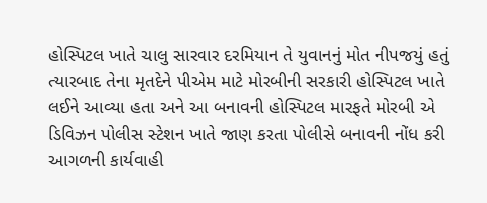હોસ્પિટલ ખાતે ચાલુ સારવાર દરમિયાન તે યુવાનનું મોત નીપજયું હતું ત્યારબાદ તેના મૃતદેને પીએમ માટે મોરબીની સરકારી હોસ્પિટલ ખાતે લઈને આવ્યા હતા અને આ બનાવની હોસ્પિટલ મારફતે મોરબી એ ડિવિઝન પોલીસ સ્ટેશન ખાતે જાણ કરતા પોલીસે બનાવની નોંધ કરી આગળની કાર્યવાહી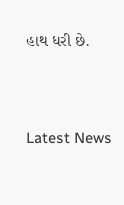હાથ ધરી છે.




Latest News